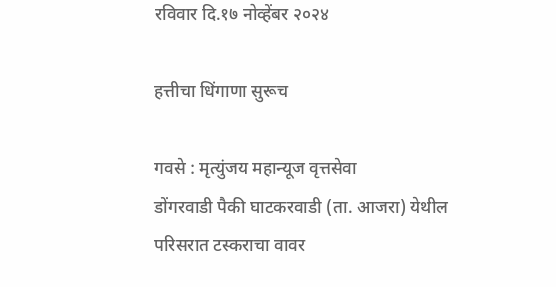रविवार दि.१७ नोव्हेंबर २०२४

हत्तीचा धिंगाणा सुरूच

गवसे : मृत्युंजय महान्यूज वृत्तसेवा
डोंगरवाडी पैकी घाटकरवाडी (ता. आजरा) येथील परिसरात टस्कराचा वावर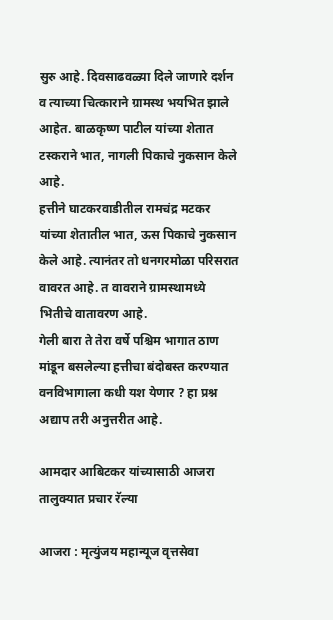सुरु आहे. दिवसाढवळ्या दिले जाणारे दर्शन व त्याच्या चित्काराने ग्रामस्थ भयभित झाले आहेत. बाळकृष्ण पाटील यांच्या शेतात टस्कराने भात, नागली पिकाचे नुकसान केले आहे.
हत्तीने घाटकरवाडीतील रामचंद्र मटकर यांच्या शेतातील भात, ऊस पिकाचे नुकसान केले आहे. त्यानंतर तो धनगरमोळा परिसरात वावरत आहे. त वावराने ग्रामस्थामध्ये भितीचे वातावरण आहे.
गेली बारा ते तेरा वर्षे पश्चिम भागात ठाण मांडून बसलेल्या हत्तीचा बंदोबस्त करण्यात वनविभागाला कधी यश येणार ? हा प्रश्न अद्याप तरी अनुत्तरीत आहे.

आमदार आबिटकर यांच्यासाठी आजरा तालुक्यात प्रचार रॅल्या

आजरा : मृत्युंजय महान्यूज वृत्तसेवा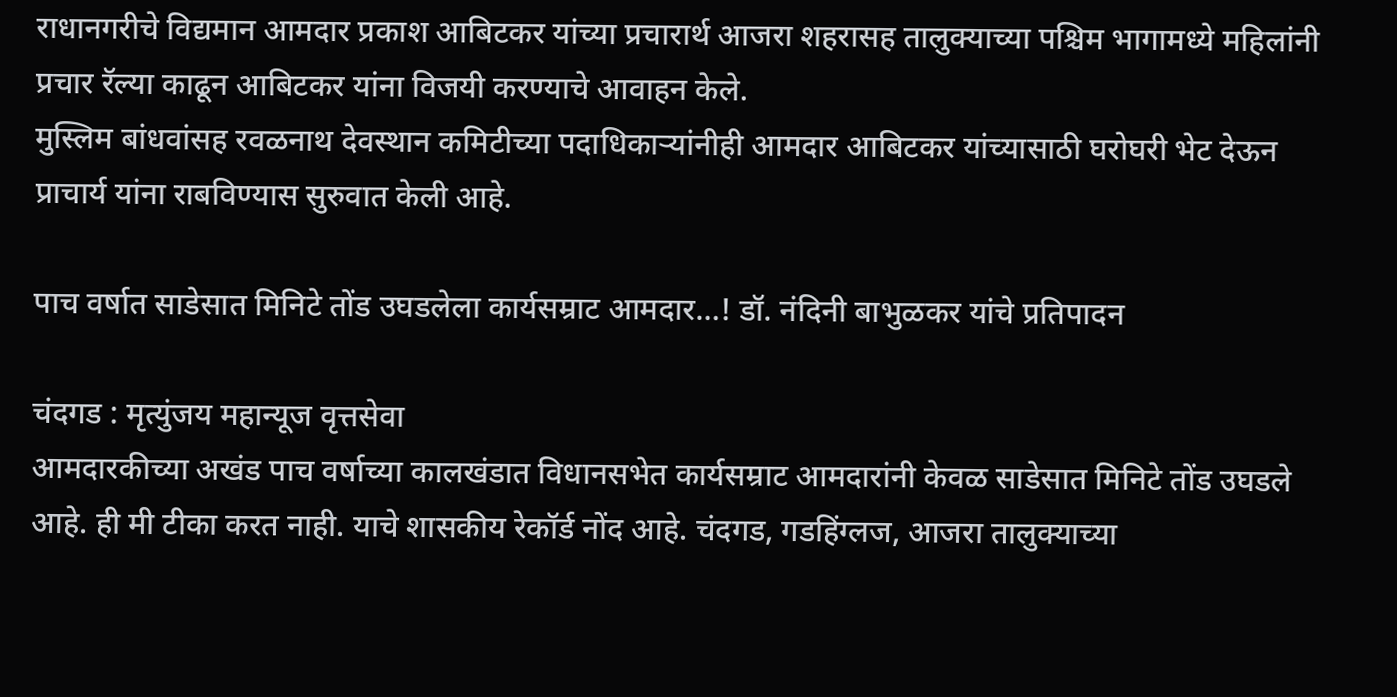राधानगरीचे विद्यमान आमदार प्रकाश आबिटकर यांच्या प्रचारार्थ आजरा शहरासह तालुक्याच्या पश्चिम भागामध्ये महिलांनी प्रचार रॅल्या काढून आबिटकर यांना विजयी करण्याचे आवाहन केले.
मुस्लिम बांधवांसह रवळनाथ देवस्थान कमिटीच्या पदाधिकाऱ्यांनीही आमदार आबिटकर यांच्यासाठी घरोघरी भेट देऊन प्राचार्य यांना राबविण्यास सुरुवात केली आहे.

पाच वर्षात साडेसात मिनिटे तोंड उघडलेला कार्यसम्राट आमदार…! डॉ. नंदिनी बाभुळकर यांचे प्रतिपादन

चंदगड : मृत्युंजय महान्यूज वृत्तसेवा
आमदारकीच्या अखंड पाच वर्षाच्या कालखंडात विधानसभेत कार्यसम्राट आमदारांनी केवळ साडेसात मिनिटे तोंड उघडले आहे. ही मी टीका करत नाही. याचे शासकीय रेकॉर्ड नोंद आहे. चंदगड, गडहिंग्लज, आजरा तालुक्याच्या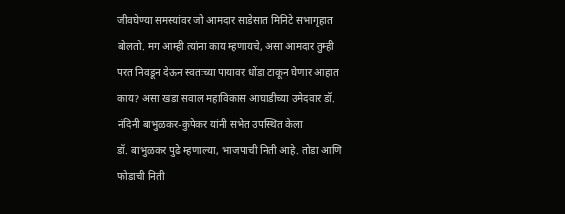जीवघेण्या समस्यांवर जो आमदार साडेसात मिनिटे सभागृहात बोलतो. मग आम्ही त्यांना काय म्हणायचे, असा आमदार तुम्ही परत निवडून देऊन स्वतःच्या पायावर धोंडा टाकून घेणार आहात काय? असा खडा सवाल महाविकास आघाडीच्या उमेदवार डॉ. नंदिनी बाभुळकर-कुपेकर यांनी सभेत उपस्थित केला
डॉ. बाभुळकर पुढे म्हणाल्या, भाजपाची निती आहे. तोडा आणि फोडाची निती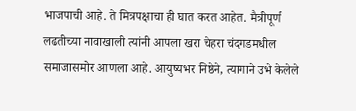भाजपाची आहे. ते मित्रपक्षाचा ही घात करत आहेत. मैत्रीपूर्ण लढतीच्या नावाखाली त्यांनी आपला खरा चेहरा चंदगडमधील समाजासमोर आणला आहे. आयुष्यभर निष्ठेने, त्यागाने उभे केलेले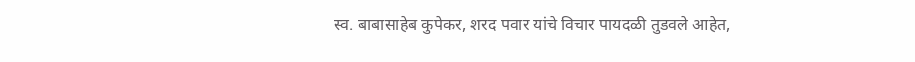स्व. बाबासाहेब कुपेकर, शरद पवार यांचे विचार पायदळी तुडवले आहेत,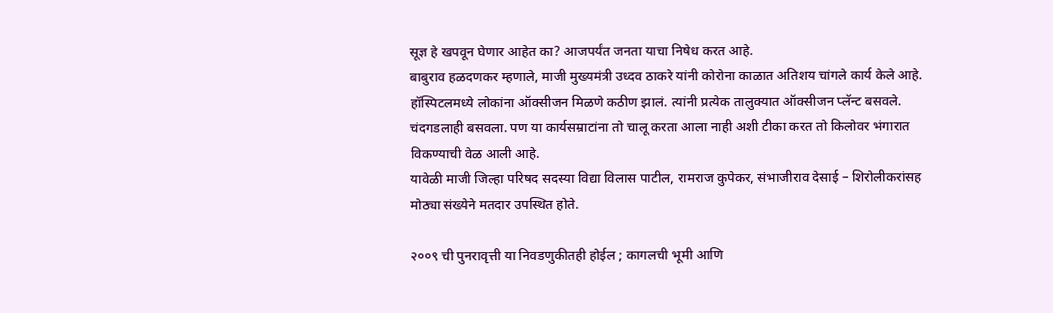सूज्ञ हे खपवून घेणार आहेत का? आजपर्यंत जनता याचा निषेध करत आहे.
बाबुराव हळदणकर म्हणाले, माजी मुख्यमंत्री उध्दव ठाकरे यांनी कोरोना काळात अतिशय चांगले कार्य केले आहे. हॉस्पिटलमध्ये लोकांना ऑक्सीजन मिळणे कठीण झालं. त्यांनी प्रत्येक तालुक्यात ऑक्सीजन प्लॅन्ट बसवले. चंदगडलाही बसवला. पण या कार्यसम्राटांना तो चालू करता आला नाही अशी टीका करत तो किलोवर भंगारात विकण्याची वेळ आली आहे.
यावेळी माजी जिल्हा परिषद सदस्या विद्या विलास पाटील, रामराज कुपेकर, संभाजीराव देसाई – शिरोलीकरांसह मोठ्या संख्येने मतदार उपस्थित होते.

२००९ ची पुनरावृत्ती या निवडणुकीतही होईल ; कागलची भूमी आणि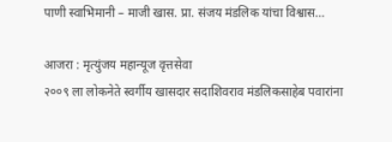पाणी स्वाभिमानी – माजी खास. प्रा. संजय मंडलिक यांचा विश्वास…

आजरा : मृत्युंजय महान्यूज वृत्तसेवा
२००९ ला लोकनेते स्वर्गीय खासदार सदाशिवराव मंडलिकसाहेब पवारांना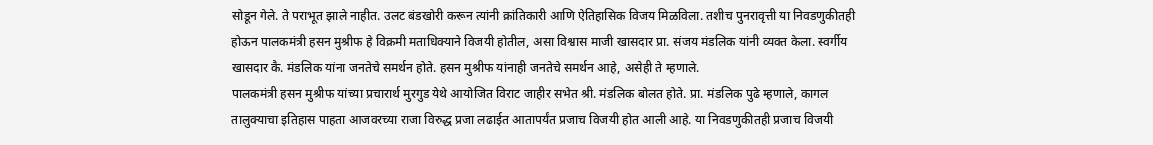सोडून गेले. ते पराभूत झाले नाहीत. उलट बंडखोरी करून त्यांनी क्रांतिकारी आणि ऐतिहासिक विजय मिळविला. तशीच पुनरावृत्ती या निवडणुकीतही होऊन पालकमंत्री हसन मुश्रीफ हे विक्रमी मताधिक्याने विजयी होतील, असा विश्वास माजी खासदार प्रा. संजय मंडलिक यांनी व्यक्त केला. स्वर्गीय खासदार कै. मंडलिक यांना जनतेचे समर्थन होते. हसन मुश्रीफ यांनाही जनतेचे समर्थन आहे, असेही ते म्हणाले.
पालकमंत्री हसन मुश्रीफ यांच्या प्रचारार्थ मुरगुड येथे आयोजित विराट जाहीर सभेत श्री. मंडलिक बोलत होते. प्रा. मंडलिक पुढे म्हणाले, कागल तालुक्याचा इतिहास पाहता आजवरच्या राजा विरुद्ध प्रजा लढाईत आतापर्यंत प्रजाच विजयी होत आली आहे. या निवडणुकीतही प्रजाच विजयी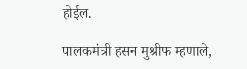होईल.

पालकमंत्री हसन मुश्रीफ म्हणाले,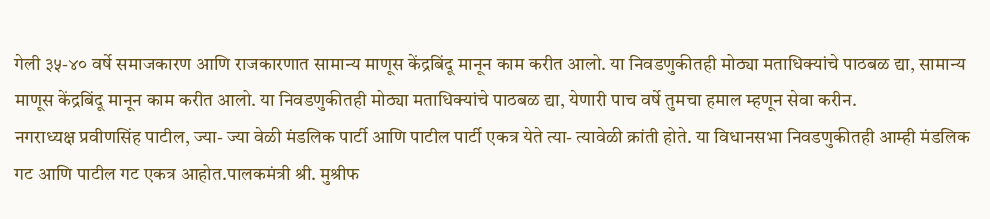गेली ३५-४० वर्षे समाजकारण आणि राजकारणात सामान्य माणूस केंद्रबिंदू मानून काम करीत आलो. या निवडणुकीतही मोठ्या मताधिक्यांचे पाठबळ द्या, सामान्य माणूस केंद्रबिंदू मानून काम करीत आलो. या निवडणुकीतही मोठ्या मताधिक्यांचे पाठबळ द्या, येणारी पाच वर्षे तुमचा हमाल म्हणून सेवा करीन.
नगराध्यक्ष प्रवीणसिंह पाटील, ज्या- ज्या वेळी मंडलिक पार्टी आणि पाटील पार्टी एकत्र येते त्या- त्यावेळी क्रांती होते. या विधानसभा निवडणुकीतही आम्ही मंडलिक गट आणि पाटील गट एकत्र आहोत.पालकमंत्री श्री. मुश्रीफ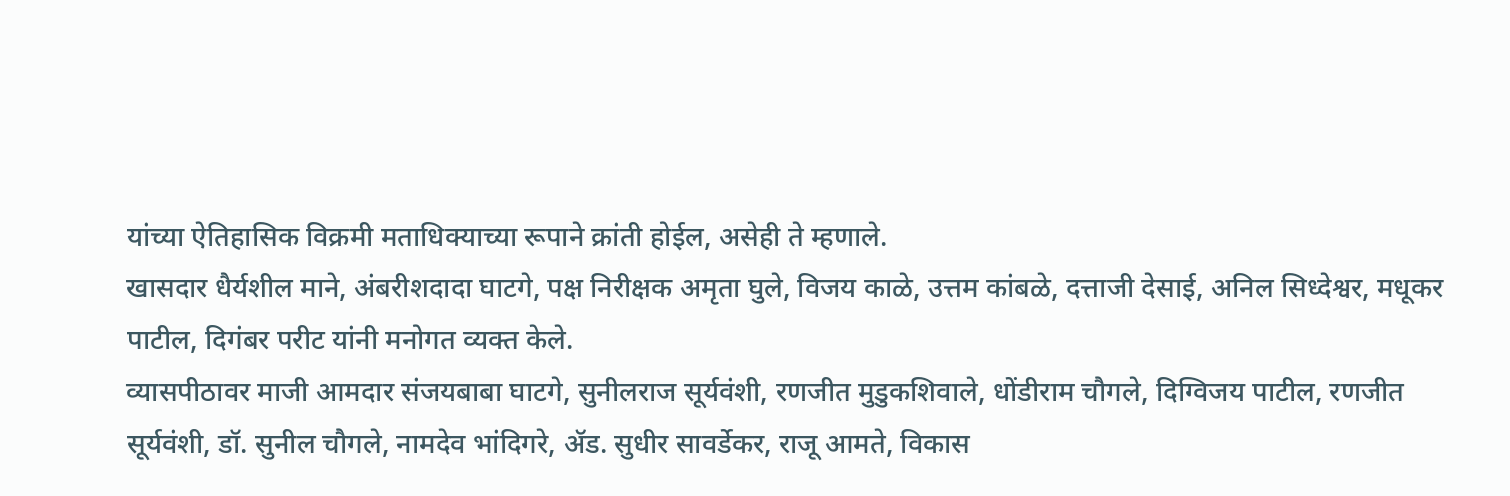यांच्या ऐतिहासिक विक्रमी मताधिक्याच्या रूपाने क्रांती होईल, असेही ते म्हणाले.
खासदार धैर्यशील माने, अंबरीशदादा घाटगे, पक्ष निरीक्षक अमृता घुले, विजय काळे, उत्तम कांबळे, दत्ताजी देसाई, अनिल सिध्देश्वर, मधूकर पाटील, दिगंबर परीट यांनी मनोगत व्यक्त केले.
व्यासपीठावर माजी आमदार संजयबाबा घाटगे, सुनीलराज सूर्यवंशी, रणजीत मुडुकशिवाले, धोंडीराम चौगले, दिग्विजय पाटील, रणजीत सूर्यवंशी, डॉ. सुनील चौगले, नामदेव भांदिगरे, ॲड. सुधीर सावर्डेकर, राजू आमते, विकास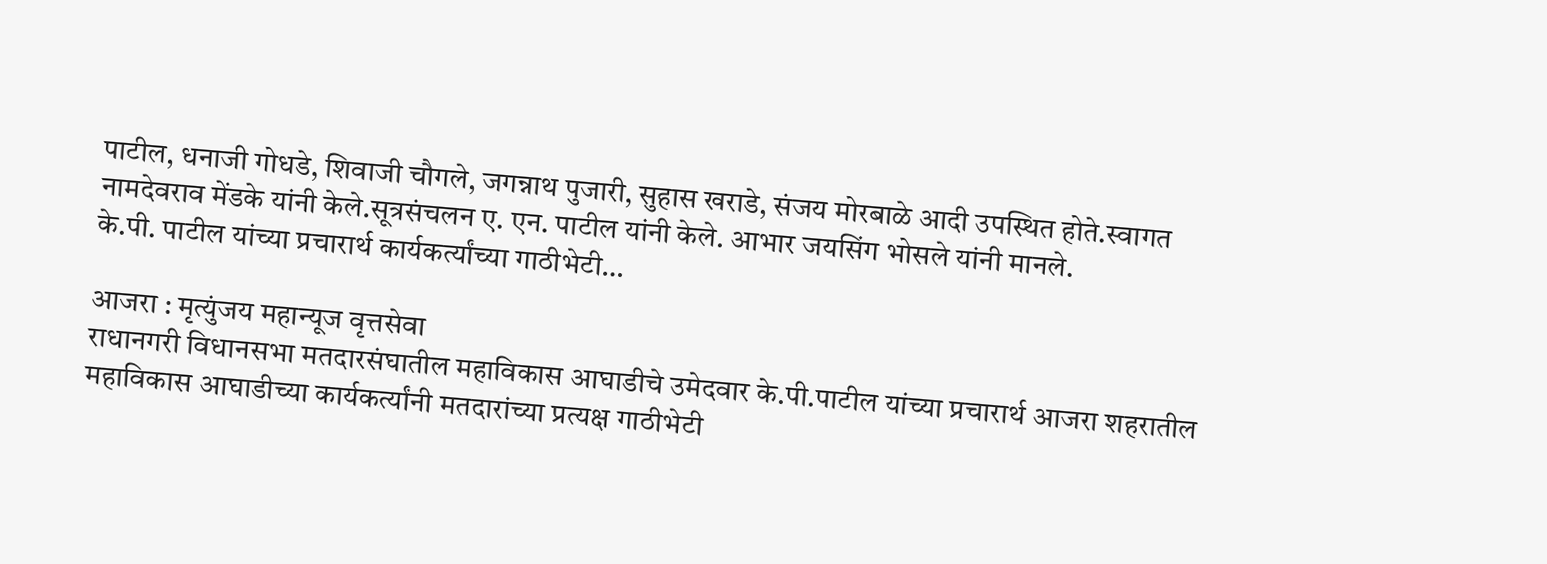पाटील, धनाजी गोधडे, शिवाजी चौगले, जगन्नाथ पुजारी, सुहास खराडे, संजय मोरबाळे आदी उपस्थित होते.स्वागत नामदेवराव मेंडके यांनी केले.सूत्रसंचलन ए. एन. पाटील यांनी केले. आभार जयसिंग भोसले यांनी मानले.
के.पी. पाटील यांच्या प्रचारार्थ कार्यकर्त्यांच्या गाठीभेटी…

आजरा : मृत्युंजय महान्यूज वृत्तसेवा
राधानगरी विधानसभा मतदारसंघातील महाविकास आघाडीचे उमेदवार के.पी.पाटील यांच्या प्रचारार्थ आजरा शहरातील महाविकास आघाडीच्या कार्यकर्त्यांनी मतदारांच्या प्रत्यक्ष गाठीभेटी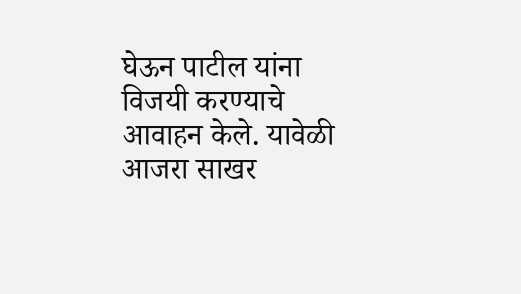घेऊन पाटील यांना विजयी करण्याचे आवाहन केले. यावेळी आजरा साखर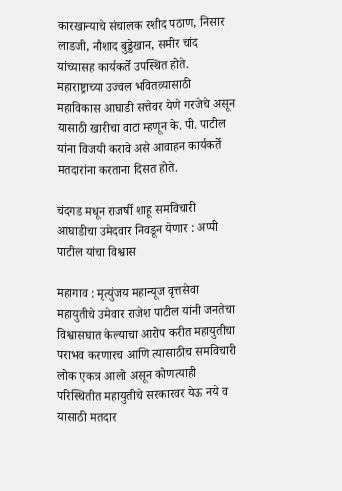कारखान्याचे संचालक रशीद पठाण, निसार लाडजी, नौशाद बुड्डेखान, समीर चांद यांच्यासह कार्यकर्ते उपस्थित होते.
महाराष्ट्राच्या उज्वल भवितव्यासाठी महाविकास आघाडी सत्तेवर येणे गरजेचे असून यासाठी खारीचा वाटा म्हणून के. पी. पाटील यांना विजयी करावे असे आवाहन कार्यकर्ते मतदारांना करताना दिसत होते.

चंदगड मधून राजर्षी शाहू समविचारी आघाडीचा उमेदवार निवडून येणार : अप्पी पाटील यांचा विश्वास

महागाव : मृत्युंजय महान्यूज वृत्तसेवा
महायुतीचे उमेवार राजेश पाटील यांनी जनतेचा विश्वासघात केल्याचा आरोप करीत महायुतीचा पराभव करणारच आणि त्यासाठीच समविचारी लोक एकत्र आलो असून कोणत्याही परिस्थितीत महायुतीचे सरकारवर येऊ नये व यासाठी मतदार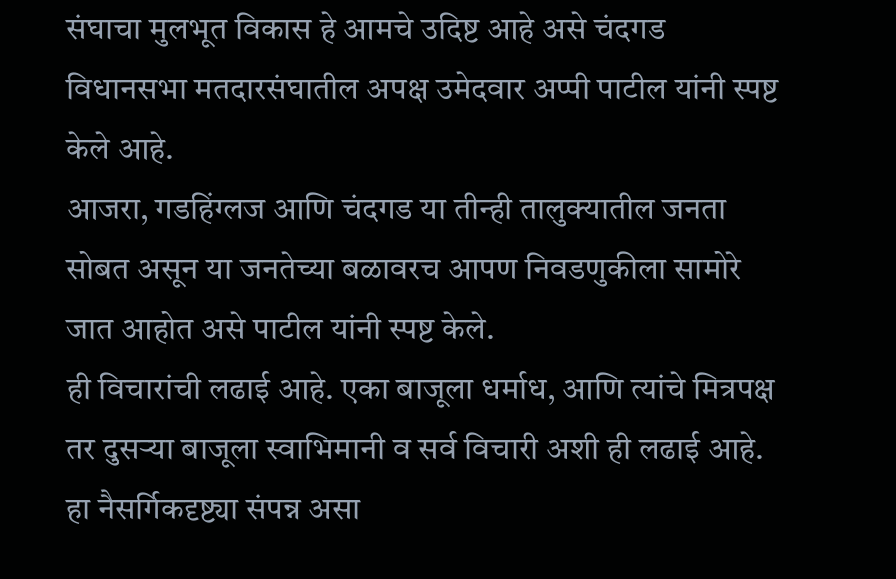संघाचा मुलभूत विकास हे आमचे उदिष्ट आहे असे चंदगड विधानसभा मतदारसंघातील अपक्ष उमेदवार अप्पी पाटील यांनी स्पष्ट केले आहे.
आजरा, गडहिंग्लज आणि चंदगड या तीन्ही तालुक्यातील जनता सोबत असून या जनतेच्या बळावरच आपण निवडणुकीला सामोरे जात आहोत असे पाटील यांनी स्पष्ट केले.
ही विचारांची लढाई आहे. एका बाजूला धर्माध, आणि त्यांचे मित्रपक्ष तर दुसऱ्या बाजूला स्वाभिमानी व सर्व विचारी अशी ही लढाई आहे.
हा नैसर्गिकदृष्ट्या संपन्न असा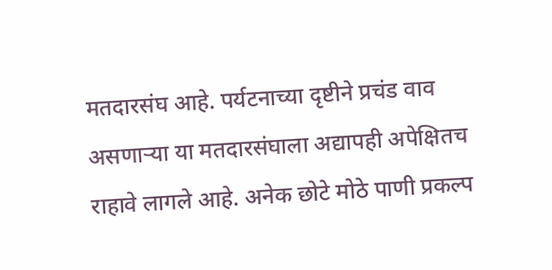मतदारसंघ आहे. पर्यटनाच्या दृष्टीने प्रचंड वाव असणाऱ्या या मतदारसंघाला अद्यापही अपेक्षितच राहावे लागले आहे. अनेक छोटे मोठे पाणी प्रकल्प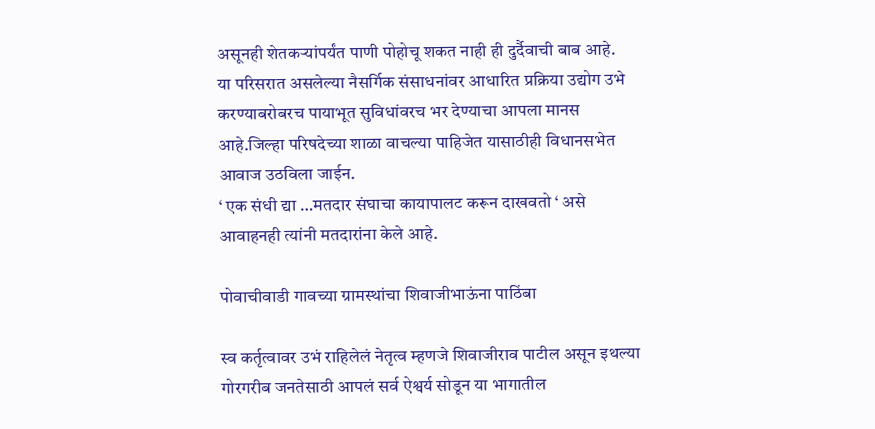असूनही शेतकऱ्यांपर्यंत पाणी पोहोचू शकत नाही ही दुर्दैवाची बाब आहे.
या परिसरात असलेल्या नैसर्गिक संसाधनांवर आधारित प्रक्रिया उद्योग उभे करण्याबरोबरच पायाभूत सुविधांवरच भर देण्याचा आपला मानस आहे.जिल्हा परिषदेच्या शाळा वाचल्या पाहिजेत यासाठीही विधानसभेत आवाज उठविला जाईन.
‘ एक संधी द्या …मतदार संघाचा कायापालट करून दाखवतो ‘ असे आवाहनही त्यांनी मतदारांना केले आहे.

पोवाचीवाडी गावच्या ग्रामस्थांचा शिवाजीभाऊंना पाठिंबा

स्व कर्तृत्वावर उभं राहिलेलं नेतृत्व म्हणजे शिवाजीराव पाटील असून इथल्या गोरगरीब जनतेसाठी आपलं सर्व ऐश्वर्य सोडून या भागातील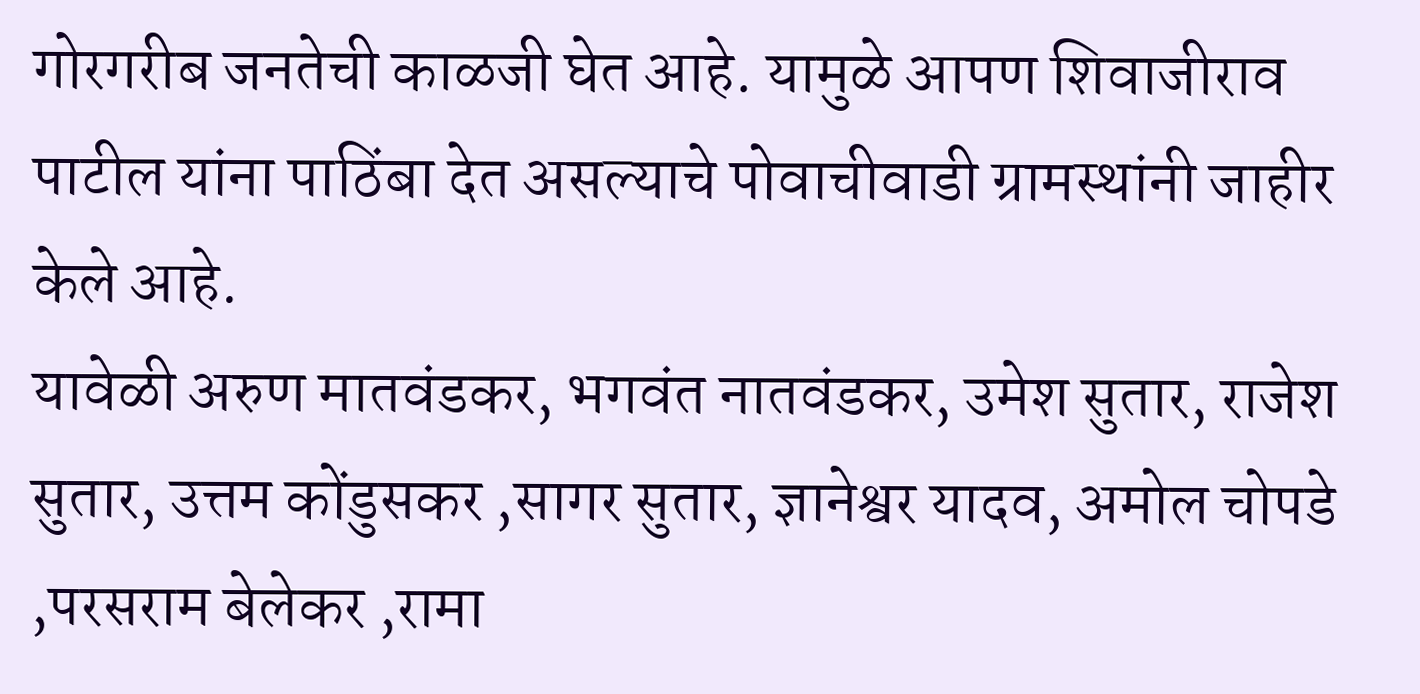गोरगरीब जनतेची काळजी घेत आहे. यामुळे आपण शिवाजीराव पाटील यांना पाठिंबा देत असल्याचे पोवाचीवाडी ग्रामस्थांनी जाहीर केले आहे.
यावेळी अरुण मातवंडकर, भगवंत नातवंडकर, उमेश सुतार, राजेश सुतार, उत्तम कोंडुसकर ,सागर सुतार, ज्ञानेश्वर यादव, अमोल चोपडे ,परसराम बेलेकर ,रामा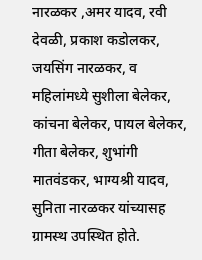नारळकर ,अमर यादव, रवी देवळी, प्रकाश कडोलकर, जयसिंग नारळकर, व महिलांमध्ये सुशीला बेलेकर, कांचना बेलेकर, पायल बेलेकर, गीता बेलेकर, शुभांगी मातवंडकर, भाग्यश्री यादव, सुनिता नारळकर यांच्यासह ग्रामस्थ उपस्थित होते.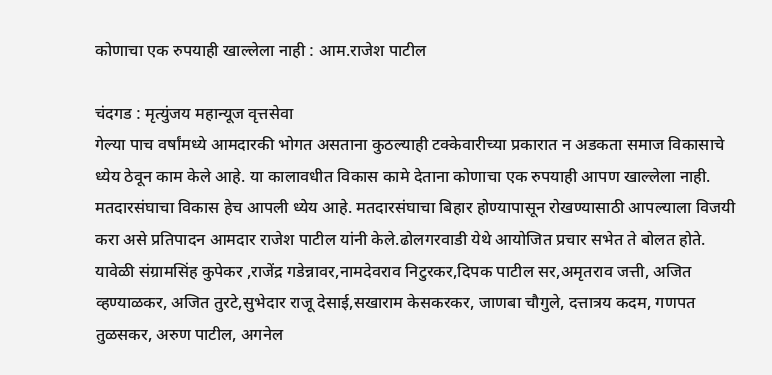कोणाचा एक रुपयाही खाल्लेला नाही : आम.राजेश पाटील

चंदगड : मृत्युंजय महान्यूज वृत्तसेवा
गेल्या पाच वर्षांमध्ये आमदारकी भोगत असताना कुठल्याही टक्केवारीच्या प्रकारात न अडकता समाज विकासाचे ध्येय ठेवून काम केले आहे. या कालावधीत विकास कामे देताना कोणाचा एक रुपयाही आपण खाल्लेला नाही. मतदारसंघाचा विकास हेच आपली ध्येय आहे. मतदारसंघाचा बिहार होण्यापासून रोखण्यासाठी आपल्याला विजयी करा असे प्रतिपादन आमदार राजेश पाटील यांनी केले.ढोलगरवाडी येथे आयोजित प्रचार सभेत ते बोलत होते.
यावेळी संग्रामसिंह कुपेकर ,राजेंद्र गडेन्नावर,नामदेवराव निटुरकर,दिपक पाटील सर,अमृतराव जत्ती, अजित व्हण्याळकर, अजित तुरटे,सुभेदार राजू देसाई,सखाराम केसकरकर, जाणबा चौगुले, दत्तात्रय कदम, गणपत तुळसकर, अरुण पाटील, अगनेल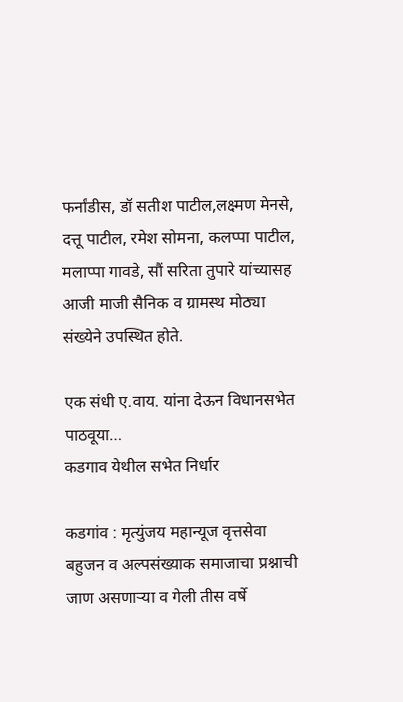फर्नांडीस, डॉ सतीश पाटील,लक्ष्मण मेनसे, दत्तू पाटील, रमेश सोमना, कलप्पा पाटील, मलाप्पा गावडे, सौं सरिता तुपारे यांच्यासह आजी माजी सैनिक व ग्रामस्थ मोठ्या संख्येने उपस्थित होते.

एक संधी ए.वाय. यांना देऊन विधानसभेत पाठवूया…
कडगाव येथील सभेत निर्धार

कडगांव : मृत्युंजय महान्यूज वृत्तसेवा
बहुजन व अल्पसंख्याक समाजाचा प्रश्नाची जाण असणाऱ्या व गेली तीस वर्षे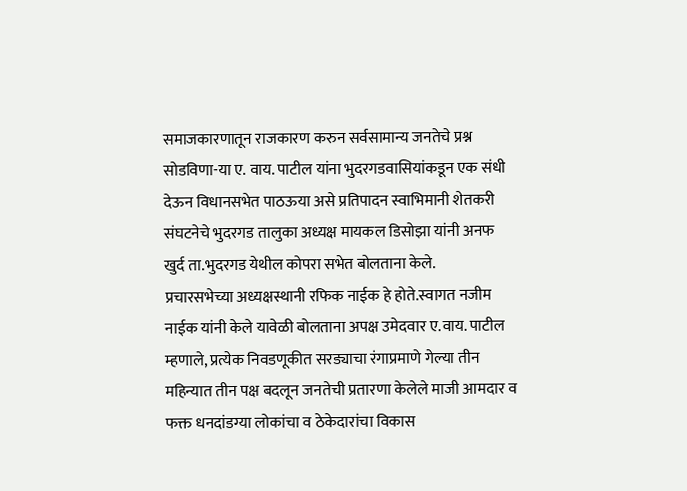समाजकारणातून राजकारण करुन सर्वसामान्य जनतेचे प्रश्न सोडविणा-या ए. वाय. पाटील यांना भुदरगडवासियांकडून एक संधी देऊन विधानसभेत पाठऊया असे प्रतिपादन स्वाभिमानी शेतकरी संघटनेचे भुदरगड तालुका अध्यक्ष मायकल डिसोझा यांनी अनफ खुर्द ता.भुदरगड येथील कोपरा सभेत बोलताना केले.
प्रचारसभेच्या अध्यक्षस्थानी रफिक नाईक हे होते.स्वागत नजीम नाईक यांनी केले यावेळी बोलताना अपक्ष उमेदवार ए.वाय. पाटील म्हणाले, प्रत्येक निवडणूकीत सरड्याचा रंगाप्रमाणे गेल्या तीन महिन्यात तीन पक्ष बदलून जनतेची प्रतारणा केलेले माजी आमदार व फक्त धनदांडग्या लोकांचा व ठेकेदारांचा विकास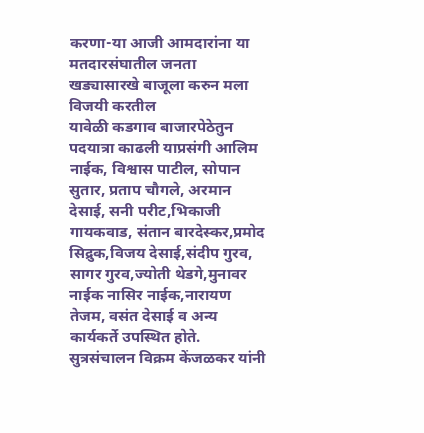करणा-या आजी आमदारांना या मतदारसंघातील जनता खड्यासारखे बाजूला करुन मला विजयी करतील
यावेळी कडगाव बाजारपेठेतुन पदयात्रा काढली याप्रसंगी आलिम नाईक, विश्वास पाटील, सोपान सुतार, प्रताप चौगले, अरमान देसाई, सनी परीट,भिकाजी गायकवाड, संतान बारदेस्कर,प्रमोद सिद्रुक,विजय देसाई,संदीप गुरव, सागर गुरव,ज्योती थेडगे,मुनावर नाईक नासिर नाईक,नारायण तेजम, वसंत देसाई व अन्य कार्यकर्ते उपस्थित होते. सुत्रसंचालन विक्रम केंजळकर यांनी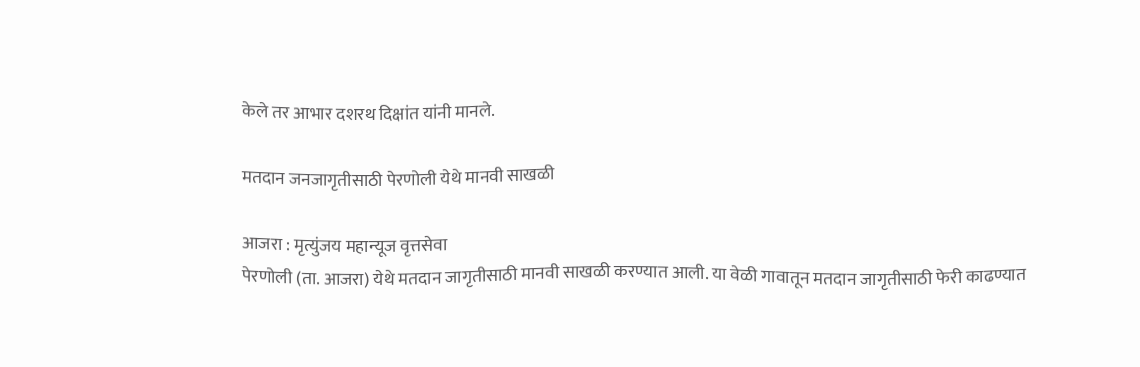केले तर आभार दशरथ दिक्षांत यांनी मानले.

मतदान जनजागृतीसाठी पेरणोली येथे मानवी साखळी

आजरा : मृत्युंजय महान्यूज वृत्तसेवा
पेरणोली (ता. आजरा) येथे मतदान जागृतीसाठी मानवी साखळी करण्यात आली. या वेळी गावातून मतदान जागृतीसाठी फेरी काढण्यात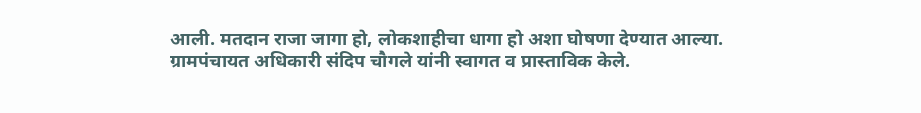आली. मतदान राजा जागा हो, लोकशाहीचा धागा हो अशा घोषणा देण्यात आल्या.
ग्रामपंचायत अधिकारी संदिप चौगले यांनी स्वागत व प्रास्ताविक केले.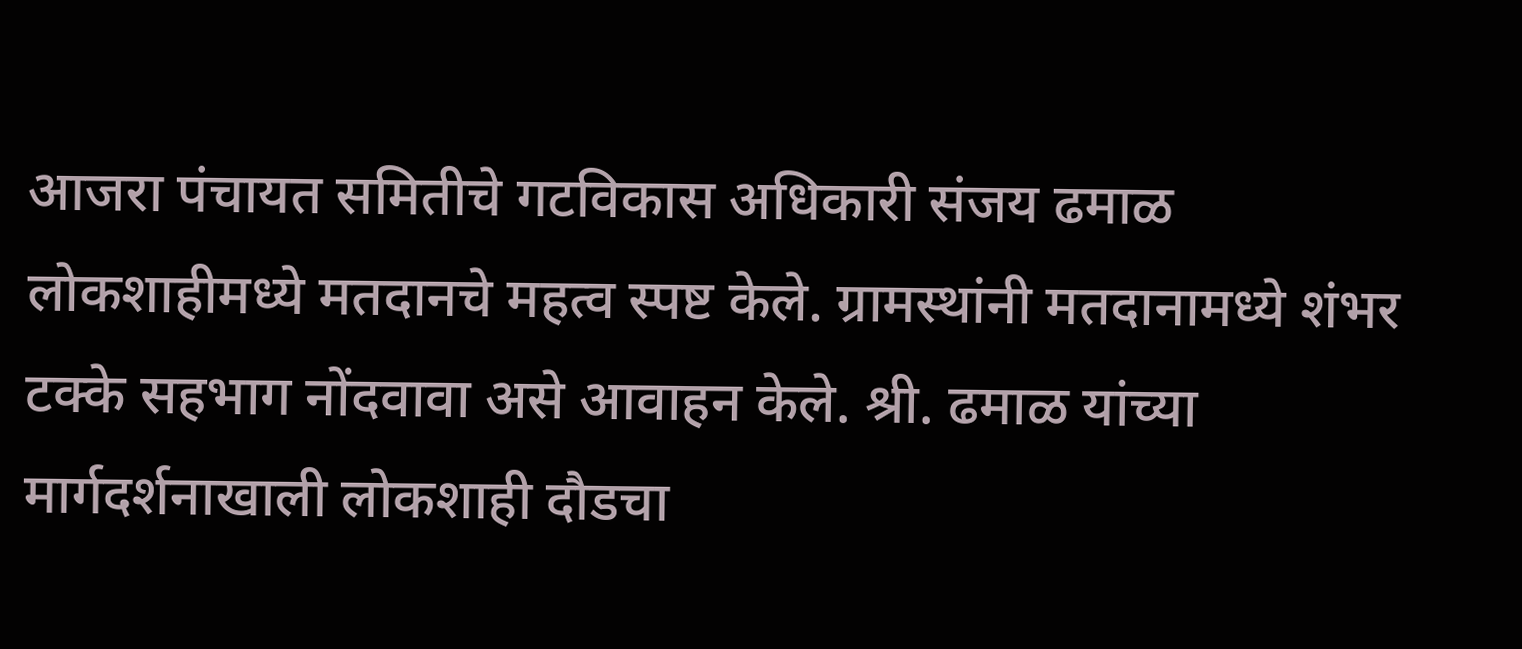आजरा पंचायत समितीचे गटविकास अधिकारी संजय ढमाळ लोकशाहीमध्ये मतदानचे महत्व स्पष्ट केले. ग्रामस्थांनी मतदानामध्ये शंभर टक्के सहभाग नोंदवावा असे आवाहन केले. श्री. ढमाळ यांच्या मार्गदर्शनाखाली लोकशाही दौडचा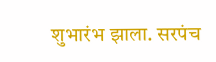शुभारंभ झाला. सरपंच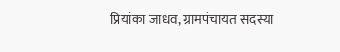प्रियांका जाधव, ग्रामपंचायत सदस्या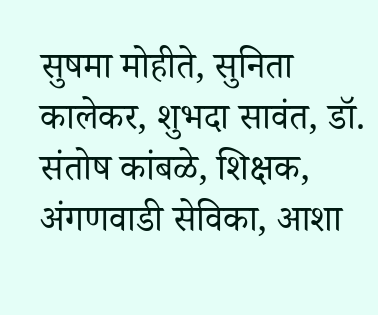सुषमा मोहीते, सुनिता कालेकर, शुभदा सावंत, डॉ. संतोष कांबळे, शिक्षक, अंगणवाडी सेविका, आशा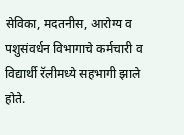सेविका, मदतनीस, आरोग्य व पशुसंवर्धन विभागाचे कर्मचारी व विद्यार्थी रॅलीमध्ये सहभागी झाले होते.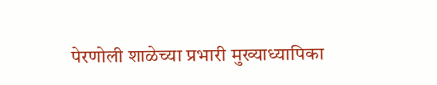पेरणोली शाळेच्या प्रभारी मुख्याध्यापिका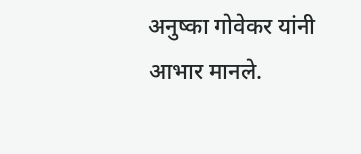अनुष्का गोवेकर यांनी आभार मानले.